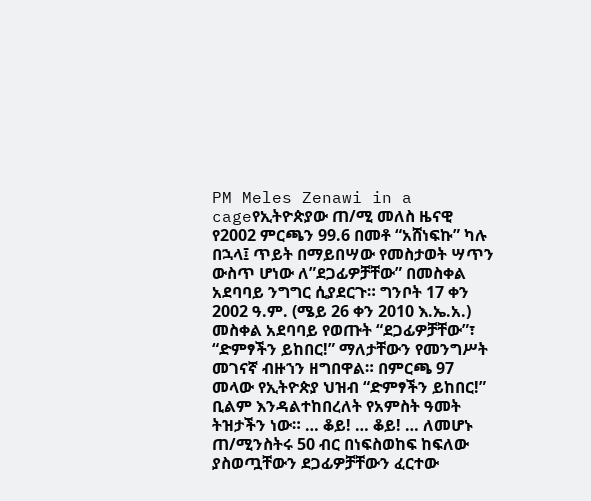PM Meles Zenawi in a cageየኢትዮጵያው ጠ/ሚ መለስ ዜናዊ የ2002 ምርጫን 99.6 በመቶ “አሸነፍኩ” ካሉ በኋላ፤ ጥይት በማይበሣው የመስታወት ሣጥን ውስጥ ሆነው ለ”ደጋፊዎቻቸው” በመስቀል አደባባይ ንግግር ሲያደርጉ። ግንቦት 17 ቀን 2002 ዓ.ም. (ሜይ 26 ቀን 2010 እ.ኤ.አ.) መስቀል አደባባይ የወጡት “ደጋፊዎቻቸው”፣ “ድምፃችን ይከበር!” ማለታቸውን የመንግሥት መገናኛ ብዙኀን ዘግበዋል። በምርጫ 97 መላው የኢትዮጵያ ህዝብ “ድምፃችን ይከበር!” ቢልም እንዳልተከበረለት የአምስት ዓመት ትዝታችን ነው። … ቆይ! … ቆይ! … ለመሆኑ ጠ/ሚንስትሩ 50 ብር በነፍስወከፍ ከፍለው ያስወጧቸውን ደጋፊዎቻቸውን ፈርተው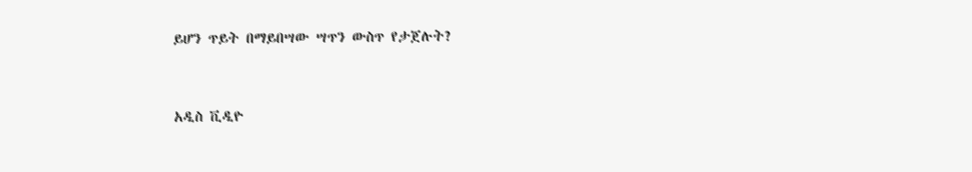ይሆን ጥይት በማይበሣው ሣጥን ውስጥ የታጀሉት?



አዲስ ቪዲዮ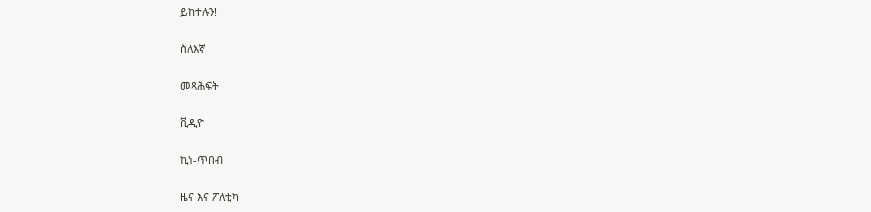ይከተሉን!

ስለእኛ

መጻሕፍት

ቪዲዮ

ኪነ-ጥበብ

ዜና እና ፖለቲካ